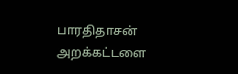பாரதிதாசன் அறக்கட்டளை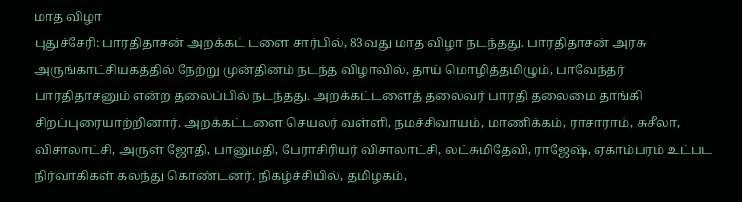மாத விழா
புதுச்சேரி: பாரதிதாசன் அறக்கட் டளை சார்பில், 83வது மாத விழா நடந்தது. பாரதிதாசன் அரசு அருங்காட்சியகத்தில் நேற்று முன்தினம் நடந்த விழாவில், தாய் மொழித்தமிழும், பாவேந்தர் பாரதிதாசனும் என்ற தலைப்பில் நடந்தது. அறக்கட்டளைத் தலைவர் பாரதி தலைமை தாங்கி சிறப்புரையாற்றினார். அறக்கட்டளை செயலர் வள்ளி, நமச்சிவாயம், மாணிக்கம், ராசாராம், சுசீலா, விசாலாட்சி, அருள் ஜோதி, பானுமதி, பேராசிரியர் விசாலாட்சி, லட்சுமிதேவி, ராஜேஷ், ஏகாம்பரம் உட்பட நிர்வாகிகள் கலந்து கொண்டனர். நிகழ்ச்சியில், தமிழகம்,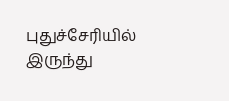புதுச்சேரியில் இருந்து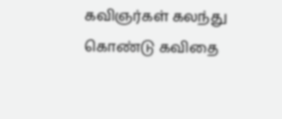கவிஞர்கள் கலந்து கொண்டு கவிதை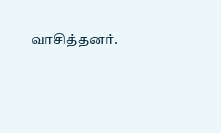வாசித்தனர்.